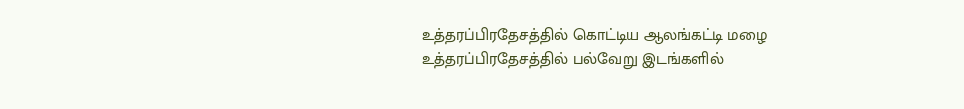உத்தரப்பிரதேசத்தில் கொட்டிய ஆலங்கட்டி மழை
உத்தரப்பிரதேசத்தில் பல்வேறு இடங்களில்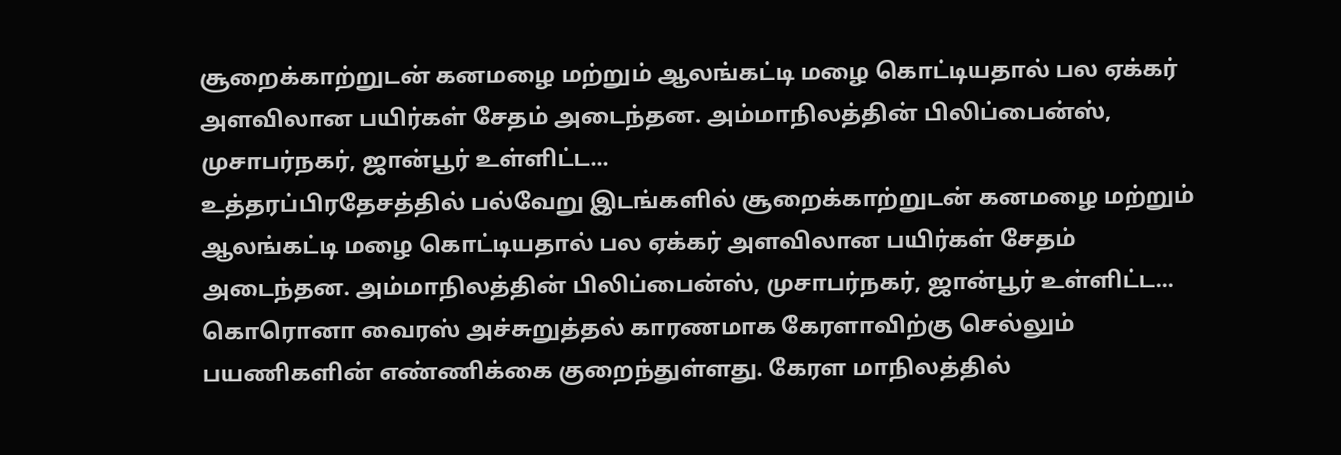சூறைக்காற்றுடன் கனமழை மற்றும் ஆலங்கட்டி மழை கொட்டியதால் பல ஏக்கர் அளவிலான பயிர்கள் சேதம் அடைந்தன. அம்மாநிலத்தின் பிலிப்பைன்ஸ், முசாபர்நகர், ஜான்பூர் உள்ளிட்ட...
உத்தரப்பிரதேசத்தில் பல்வேறு இடங்களில் சூறைக்காற்றுடன் கனமழை மற்றும் ஆலங்கட்டி மழை கொட்டியதால் பல ஏக்கர் அளவிலான பயிர்கள் சேதம் அடைந்தன. அம்மாநிலத்தின் பிலிப்பைன்ஸ், முசாபர்நகர், ஜான்பூர் உள்ளிட்ட...
கொரொனா வைரஸ் அச்சுறுத்தல் காரணமாக கேரளாவிற்கு செல்லும் பயணிகளின் எண்ணிக்கை குறைந்துள்ளது. கேரள மாநிலத்தில்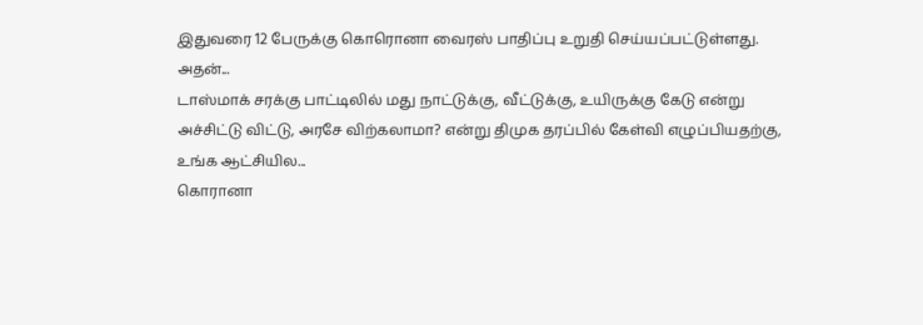இதுவரை 12 பேருக்கு கொரொனா வைரஸ் பாதிப்பு உறுதி செய்யப்பட்டுள்ளது. அதன்...
டாஸ்மாக் சரக்கு பாட்டிலில் மது நாட்டுக்கு, வீட்டுக்கு, உயிருக்கு கேடு என்று அச்சிட்டு விட்டு, அரசே விற்கலாமா? என்று திமுக தரப்பில் கேள்வி எழுப்பியதற்கு, உங்க ஆட்சியில...
கொரானா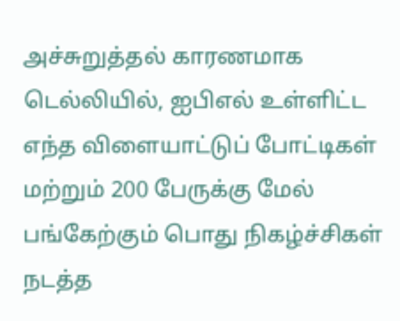அச்சுறுத்தல் காரணமாக டெல்லியில், ஐபிஎல் உள்ளிட்ட எந்த விளையாட்டுப் போட்டிகள் மற்றும் 200 பேருக்கு மேல் பங்கேற்கும் பொது நிகழ்ச்சிகள் நடத்த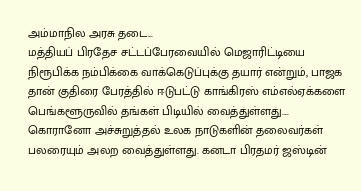அம்மாநில அரசு தடை...
மத்தியப் பிரதேச சட்டப்பேரவையில் மெஜாரிட்டியை நிரூபிக்க நம்பிக்கை வாக்கெடுப்புக்கு தயார் என்றும், பாஜக தான் குதிரை பேரத்தில் ஈடுபட்டு காங்கிரஸ் எம்எல்ஏக்களை பெங்களூருவில் தங்கள் பிடியில் வைத்துள்ளது....
கொரானோ அச்சுறுத்தல் உலக நாடுகளின் தலைவர்கள் பலரையும் அலற வைத்துள்ளது. கனடா பிரதமர் ஜஸ்டின்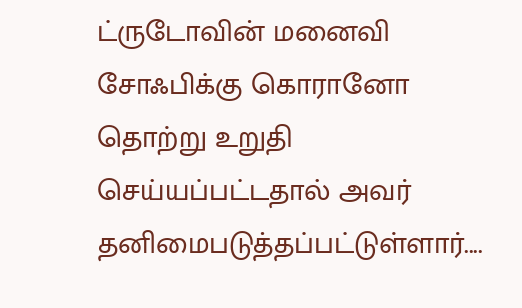ட்ருடோவின் மனைவி சோஃபிக்கு கொரானோ தொற்று உறுதி செய்யப்பட்டதால் அவர் தனிமைபடுத்தப்பட்டுள்ளார்....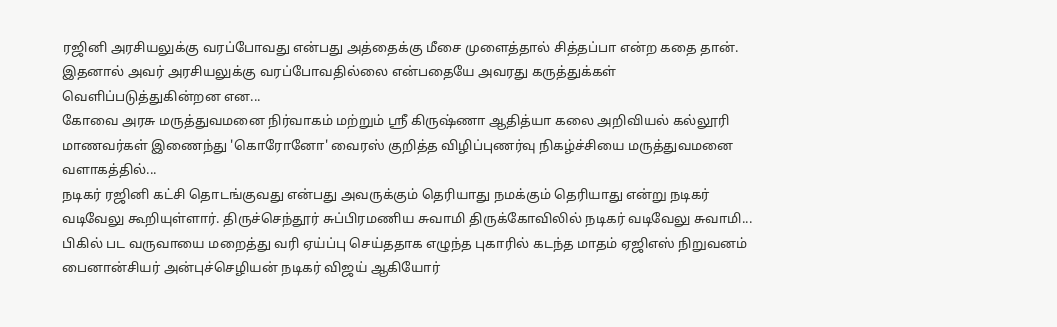ரஜினி அரசியலுக்கு வரப்போவது என்பது அத்தைக்கு மீசை முளைத்தால் சித்தப்பா என்ற கதை தான். இதனால் அவர் அரசியலுக்கு வரப்போவதில்லை என்பதையே அவரது கருத்துக்கள் வெளிப்படுத்துகின்றன என...
கோவை அரசு மருத்துவமனை நிர்வாகம் மற்றும் ஸ்ரீ கிருஷ்ணா ஆதித்யா கலை அறிவியல் கல்லூரி மாணவர்கள் இணைந்து 'கொரோனோ' வைரஸ் குறித்த விழிப்புணர்வு நிகழ்ச்சியை மருத்துவமனை வளாகத்தில்...
நடிகர் ரஜினி கட்சி தொடங்குவது என்பது அவருக்கும் தெரியாது நமக்கும் தெரியாது என்று நடிகர் வடிவேலு கூறியுள்ளார். திருச்செந்தூர் சுப்பிரமணிய சுவாமி திருக்கோவிலில் நடிகர் வடிவேலு சுவாமி...
பிகில் பட வருவாயை மறைத்து வரி ஏய்ப்பு செய்ததாக எழுந்த புகாரில் கடந்த மாதம் ஏஜிஎஸ் நிறுவனம் பைனான்சியர் அன்புச்செழியன் நடிகர் விஜய் ஆகியோர்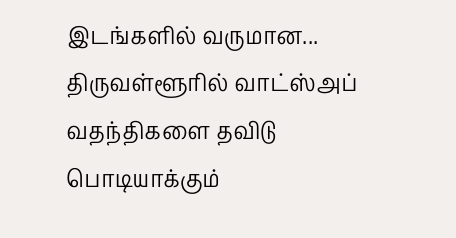இடங்களில் வருமான...
திருவள்ளூரில் வாட்ஸ்அப் வதந்திகளை தவிடு பொடியாக்கும்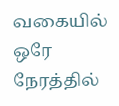வகையில் ஒரே நேரத்தில்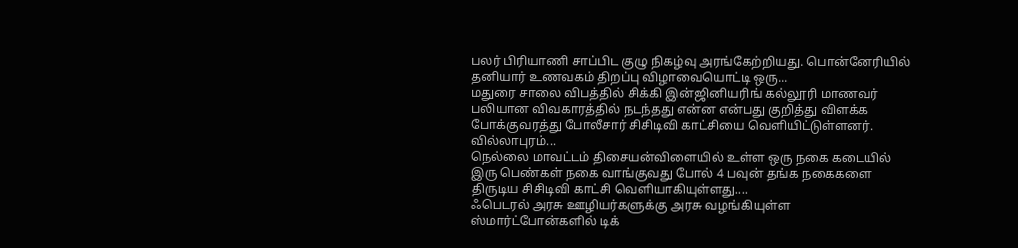பலர் பிரியாணி சாப்பிட குழு நிகழ்வு அரங்கேற்றியது. பொன்னேரியில் தனியார் உணவகம் திறப்பு விழாவையொட்டி ஒரு...
மதுரை சாலை விபத்தில் சிக்கி இன்ஜினியரிங் கல்லூரி மாணவர் பலியான விவகாரத்தில் நடந்தது என்ன என்பது குறித்து விளக்க போக்குவரத்து போலீசார் சிசிடிவி காட்சியை வெளியிட்டுள்ளனர். வில்லாபுரம்...
நெல்லை மாவட்டம் திசையன்விளையில் உள்ள ஒரு நகை கடையில் இரு பெண்கள் நகை வாங்குவது போல் 4 பவுன் தங்க நகைகளை திருடிய சிசிடிவி காட்சி வெளியாகியுள்ளது....
ஃபெடரல் அரசு ஊழியர்களுக்கு அரசு வழங்கியுள்ள ஸ்மார்ட்போன்களில் டிக்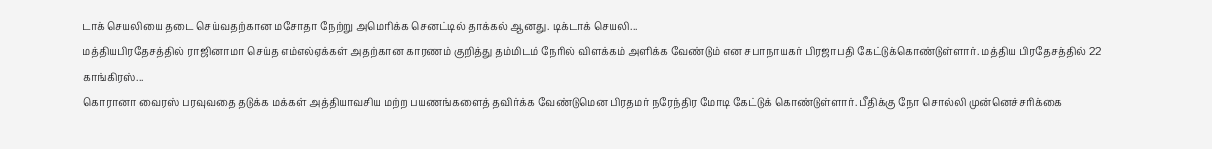டாக் செயலியை தடை செய்வதற்கான மசோதா நேற்று அமெரிக்க செனட்டில் தாக்கல் ஆனது. டிக்டாக் செயலி...
மத்தியபிரதேசத்தில் ராஜினாமா செய்த எம்எல்ஏக்கள் அதற்கான காரணம் குறித்து தம்மிடம் நேரில் விளக்கம் அளிக்க வேண்டும் என சபாநாயகர் பிரஜாபதி கேட்டுக்கொண்டுள்ளார். மத்திய பிரதேசத்தில் 22 காங்கிரஸ்...
கொரானா வைரஸ் பரவுவதை தடுக்க மக்கள் அத்தியாவசிய மற்ற பயணங்களைத் தவிர்க்க வேண்டுமென பிரதமர் நரேந்திர மோடி கேட்டுக் கொண்டுள்ளார். பீதிக்கு நோ சொல்லி முன்னெச்சரிக்கை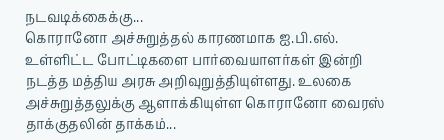நடவடிக்கைக்கு...
கொரானோ அச்சுறுத்தல் காரணமாக ஐ.பி.எல். உள்ளிட்ட போட்டிகளை பார்வையாளர்கள் இன்றி நடத்த மத்திய அரசு அறிவுறுத்தியுள்ளது. உலகை அச்சுறுத்தலுக்கு ஆளாக்கியுள்ள கொரானோ வைரஸ் தாக்குதலின் தாக்கம்...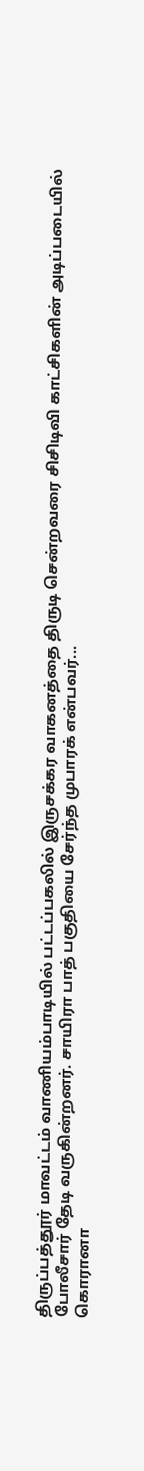திருப்பத்தூர் மாவட்டம் வாணியம்பாடியில் பட்டப்பகலில் இருசக்கர வாகனத்தை திருடி சென்றவரை சிசிடிவி காட்சிகளின் அடிப்படையில் போலீசார் தேடி வருகின்றனர். சாயிரா பாத் பகுதியை சேர்ந்த முபாரக் என்பவர்...
கொரானா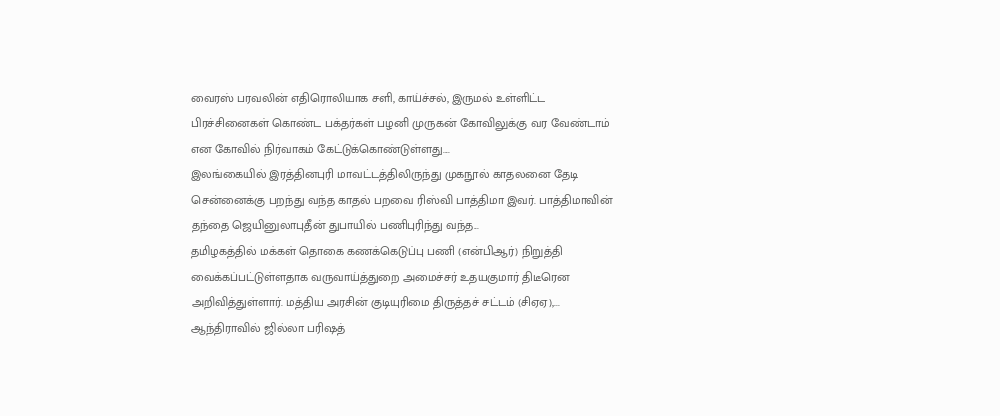வைரஸ் பரவலின் எதிரொலியாக சளி, காய்ச்சல், இருமல் உள்ளிட்ட பிரச்சினைகள் கொண்ட பக்தர்கள் பழனி முருகன் கோவிலுக்கு வர வேண்டாம் என கோவில் நிர்வாகம் கேட்டுக்கொண்டுள்ளது....
இலங்கையில் இரத்தினபுரி மாவட்டத்திலிருந்து முகநூல் காதலனை தேடி சென்னைக்கு பறந்து வந்த காதல் பறவை ரிஸ்வி பாத்திமா இவர். பாத்திமாவின் தந்தை ஜெயினுலாபுதீன் துபாயில் பணிபுரிந்து வந்த...
தமிழகத்தில் மக்கள் தொகை கணக்கெடுப்பு பணி (என்பிஆர்) நிறுத்தி வைக்கப்பட்டுள்ளதாக வருவாய்த்துறை அமைச்சர் உதயகுமார் திடீரென அறிவித்துள்ளார். மத்திய அரசின் குடியுரிமை திருத்தச் சட்டம் (சிஏஏ),...
ஆந்திராவில் ஜில்லா பரிஷத்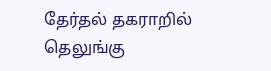தேர்தல் தகராறில் தெலுங்கு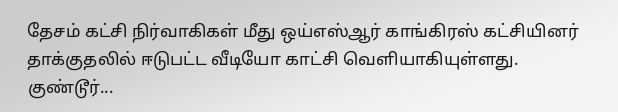தேசம் கட்சி நிர்வாகிகள் மீது ஒய்எஸ்ஆர் காங்கிரஸ் கட்சியினர் தாக்குதலில் ஈடுபட்ட வீடியோ காட்சி வெளியாகியுள்ளது. குண்டூர்...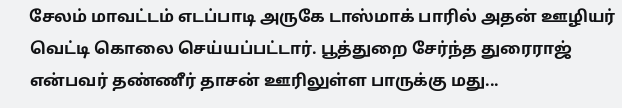சேலம் மாவட்டம் எடப்பாடி அருகே டாஸ்மாக் பாரில் அதன் ஊழியர் வெட்டி கொலை செய்யப்பட்டார். பூத்துறை சேர்ந்த துரைராஜ் என்பவர் தண்ணீர் தாசன் ஊரிலுள்ள பாருக்கு மது...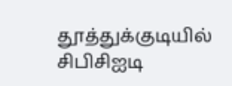தூத்துக்குடியில் சிபிசிஐடி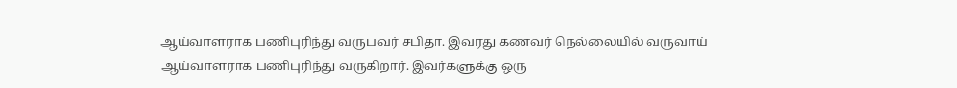ஆய்வாளராக பணிபுரிந்து வருபவர் சபிதா. இவரது கணவர் நெல்லையில் வருவாய் ஆய்வாளராக பணிபுரிந்து வருகிறார். இவர்களுக்கு ஒரு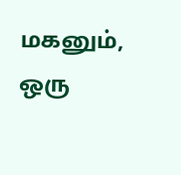மகனும், ஒரு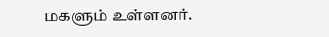மகளும் உள்ளனர்.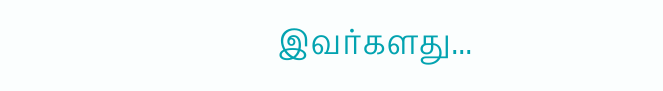இவர்களது...